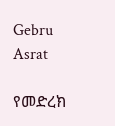Gebru Asrat

የመድረክ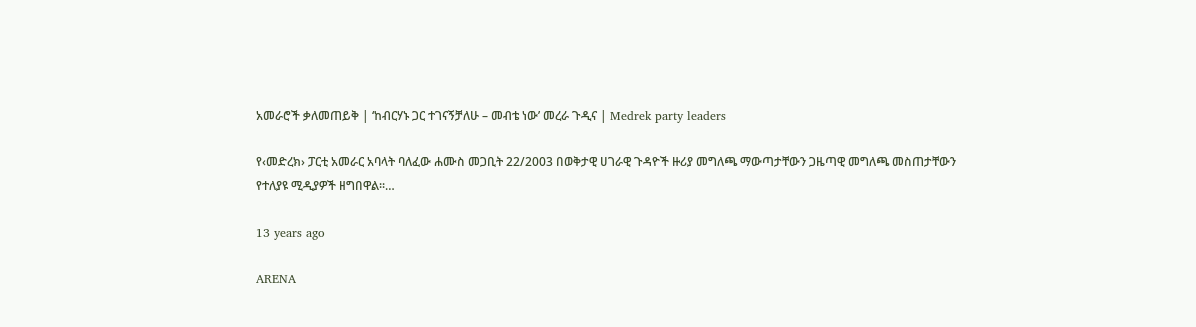አመራሮች ቃለመጠይቅ | ‘ከብርሃኑ ጋር ተገናኝቻለሁ – መብቴ ነው’ መረራ ጉዲና | Medrek party leaders

የ‹መድረክ› ፓርቲ አመራር አባላት ባለፈው ሐሙስ መጋቢት 22/2003 በወቅታዊ ሀገራዊ ጉዳዮች ዙሪያ መግለጫ ማውጣታቸውን ጋዜጣዊ መግለጫ መስጠታቸውን የተለያዩ ሚዲያዎች ዘግበዋል፡፡…

13 years ago

ARENA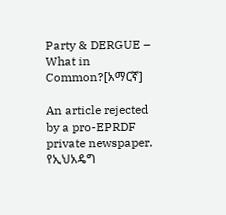Party & DERGUE – What in Common?[አማርኛ]

An article rejected by a pro-EPRDF private newspaper. የኢህአዴግ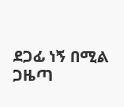ደጋፊ ነኝ በሚል ጋዜጣ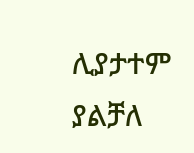ሊያታተም ያልቻለ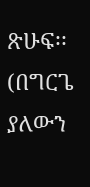ጽሁፍ፡፡(በግርጌ ያለውን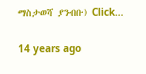ማስታወሻ ያንብቡ) Click…

14 years ago